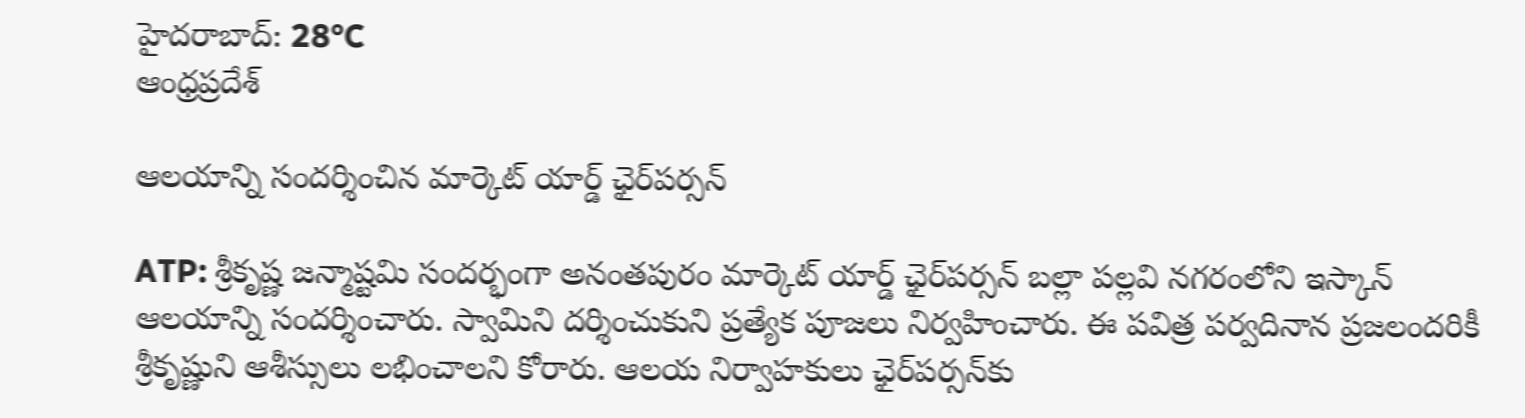హైదరాబాద్: 28°C
ఆంధ్రప్రదేశ్

ఆలయాన్ని సందర్శించిన మార్కెట్ యార్డ్ ఛైర్‌పర్సన్

ATP: శ్రీకృష్ణ జన్మాష్టమి సందర్భంగా అనంతపురం మార్కెట్ యార్డ్ ఛైర్‌పర్సన్ బల్లా పల్లవి నగరంలోని ఇస్కాన్ ఆలయాన్ని సందర్శించారు. స్వామిని దర్శించుకుని ప్రత్యేక పూజలు నిర్వహించారు. ఈ పవిత్ర పర్వదినాన ప్రజలందరికీ శ్రీకృష్ణుని ఆశీస్సులు లభించాలని కోరారు. ఆలయ నిర్వాహకులు ఛైర్‌పర్సన్‌కు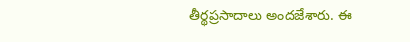తీర్థప్రసాదాలు అందజేశారు. ఈ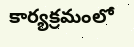కార్యక్రమంలో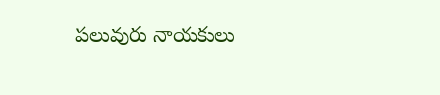పలువురు నాయకులు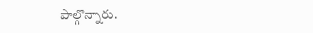పాల్గొన్నారు.